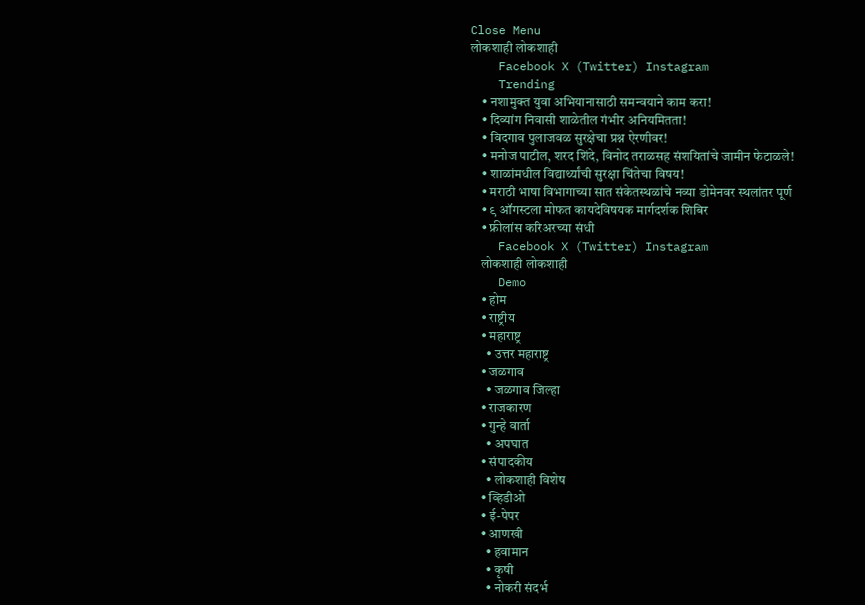Close Menu
लोकशाही लोकशाही
    Facebook X (Twitter) Instagram
    Trending
    • नशामुक्त युवा अभियानासाठी समन्वयाने काम करा!
    • दिव्यांग निवासी शाळेतील गंभीर अनियमितता!
    • विदगाव पुलाजवळ सुरक्षेचा प्रश्न ऐरणीवर!
    • मनोज पाटील, शरद शिंदे, विनोद तराळसह संशयितांचे जामीन फेटाळले!
    • शाळांमधील विद्यार्थ्यांची सुरक्षा चिंतेचा विषय!
    • मराठी भाषा विभागाच्या सात संकेतस्थळांचे नव्या डोमेनवर स्थलांतर पूर्ण
    • ९ ऑगस्टला मोफत कायदेविषयक मार्गदर्शक शिबिर
    • फ्रीलांस करिअरच्या संधी
    Facebook X (Twitter) Instagram
    लोकशाही लोकशाही
    Demo
    • होम
    • राष्ट्रीय
    • महाराष्ट्र
      • उत्तर महाराष्ट्र
    • जळगाव
      • जळगाव जिल्हा
    • राजकारण
    • गुन्हे वार्ता
      • अपघात
    • संपादकीय
      • लोकशाही विशेष
    • व्हिडीओ
    • ई-पेपर
    • आणखी
      • हवामान
      • कृषी
      • नोकरी संदर्भ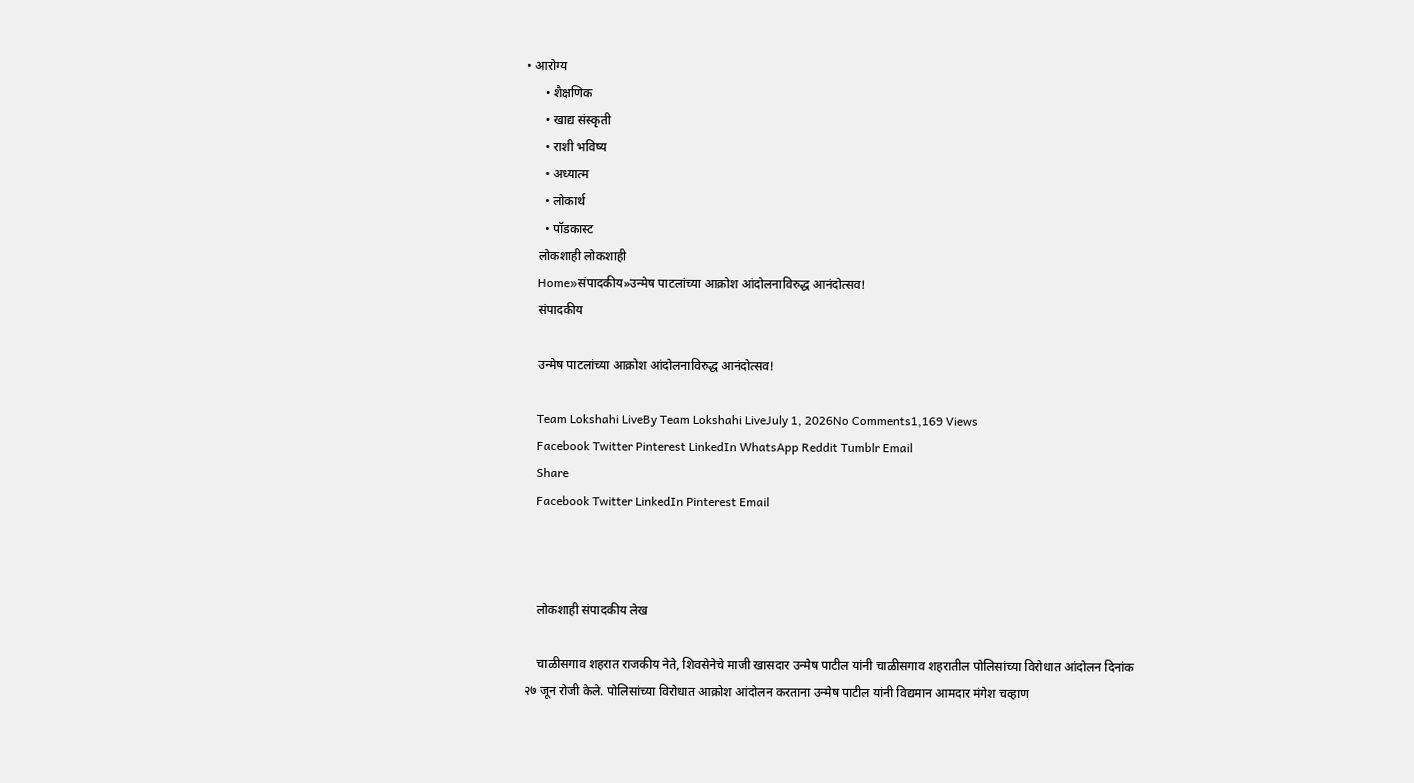• आरोग्य
      • शैक्षणिक
      • खाद्य संस्कृती
      • राशी भविष्य
      • अध्यात्म
      • लोकार्थ
      • पॉडकास्ट
    लोकशाही लोकशाही
    Home»संपादकीय»उन्मेष पाटलांच्या आक्रोश आंदोलनाविरुद्ध आनंदोत्सव!
    संपादकीय

    उन्मेष पाटलांच्या आक्रोश आंदोलनाविरुद्ध आनंदोत्सव!

    Team Lokshahi LiveBy Team Lokshahi LiveJuly 1, 2026No Comments1,169 Views
    Facebook Twitter Pinterest LinkedIn WhatsApp Reddit Tumblr Email
    Share
    Facebook Twitter LinkedIn Pinterest Email



    लोकशाही संपादकीय लेख

    चाळीसगाव शहरात राजकीय नेते, शिवसेनेचे माजी खासदार उन्मेष पाटील यांनी चाळीसगाव शहरातील पोलिसांच्या विरोधात आंदोलन दिनांक २७ जून रोजी केले. पोलिसांच्या विरोधात आक्रोश आंदोलन करताना उन्मेष पाटील यांनी विद्यमान आमदार मंगेश चव्हाण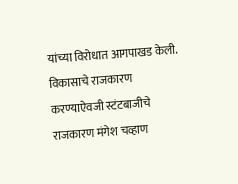यांच्या विरोधात आगपाखड केली. विकासाचे राजकारण करण्याऐवजी स्टंटबाजीचे राजकारण मंगेश चव्हाण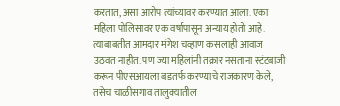करतात, असा आरोप त्यांच्यावर करण्यात आला. एका महिला पोलिसावर एक वर्षापासून अन्याय होतो आहे. त्याबाबतीत आमदार मंगेश चव्हाण कसलाही आवाज उठवत नाहीत. पण ज्या महिलांनी तक्रार नसताना स्टंटबाजी करून पीएसआयला बडतर्फ करण्याचे राजकारण केले, तसेच चाळीसगाव तालुक्यातील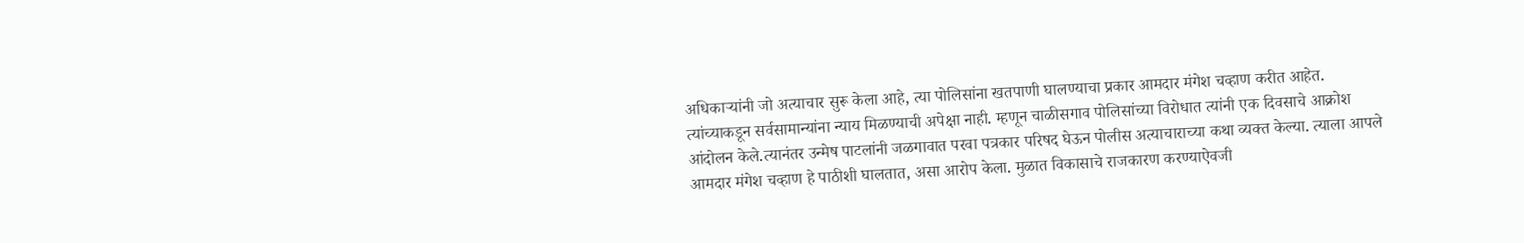अधिकाऱ्यांनी जो अत्याचार सुरू केला आहे, त्या पोलिसांना खतपाणी घालण्याचा प्रकार आमदार मंगेश चव्हाण करीत आहेत. त्यांच्याकडून सर्वसामान्यांना न्याय मिळण्याची अपेक्षा नाही. म्हणून चाळीसगाव पोलिसांच्या विरोधात त्यांनी एक दिवसाचे आक्रोश आंदोलन केले.त्यानंतर उन्मेष पाटलांनी जळगावात परवा पत्रकार परिषद घेऊन पोलीस अत्याचाराच्या कथा व्यक्त केल्या. त्याला आपले आमदार मंगेश चव्हाण हे पाठीशी घालतात, असा आरोप केला. मुळात विकासाचे राजकारण करण्याऐवजी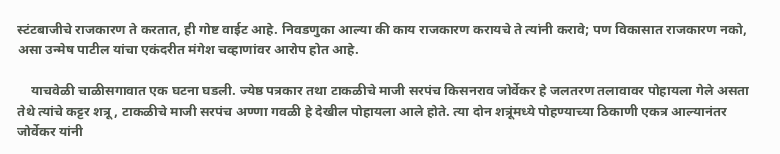स्टंटबाजीचे राजकारण ते करतात, ही गोष्ट वाईट आहे. निवडणुका आल्या की काय राजकारण करायचे ते त्यांनी करावे; पण विकासात राजकारण नको, असा उन्मेष पाटील यांचा एकंदरीत मंगेश चव्हाणांवर आरोप होत आहे.

    याचवेळी चाळीसगावात एक घटना घडली. ज्येष्ठ पत्रकार तथा टाकळीचे माजी सरपंच किसनराव जोर्वेकर हे जलतरण तलावावर पोहायला गेले असता तेथे त्यांचे कट्टर शत्रू, टाकळीचे माजी सरपंच अण्णा गवळी हे देखील पोहायला आले होते. त्या दोन शत्रूंमध्ये पोहण्याच्या ठिकाणी एकत्र आल्यानंतर जोर्वेकर यांनी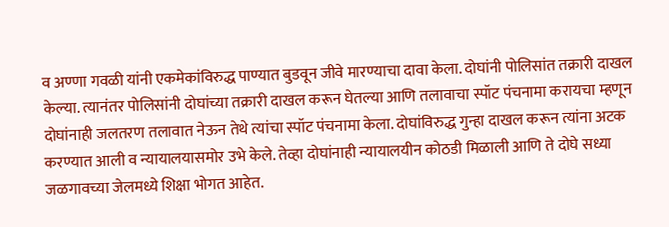व अण्णा गवळी यांनी एकमेकांविरुद्ध पाण्यात बुडवून जीवे मारण्याचा दावा केला. दोघांनी पोलिसांत तक्रारी दाखल केल्या. त्यानंतर पोलिसांनी दोघांच्या तक्रारी दाखल करून घेतल्या आणि तलावाचा स्पॉट पंचनामा करायचा म्हणून दोघांनाही जलतरण तलावात नेऊन तेथे त्यांचा स्पॉट पंचनामा केला. दोघांविरुद्ध गुन्हा दाखल करून त्यांना अटक करण्यात आली व न्यायालयासमोर उभे केले. तेव्हा दोघांनाही न्यायालयीन कोठडी मिळाली आणि ते दोघे सध्या जळगावच्या जेलमध्ये शिक्षा भोगत आहेत.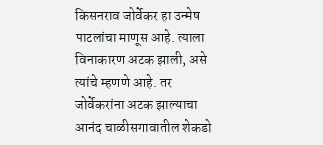किसनराव जोर्वेकर हा उन्मेष पाटलांचा माणूस आहे. त्याला विनाकारण अटक झाली, असे त्यांचे म्हणणे आहे. तर जोर्वेकरांना अटक झाल्याचा आनंद चाळीसगावातील शेकडो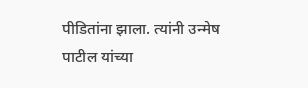पीडितांना झाला. त्यांनी उन्मेष पाटील यांच्या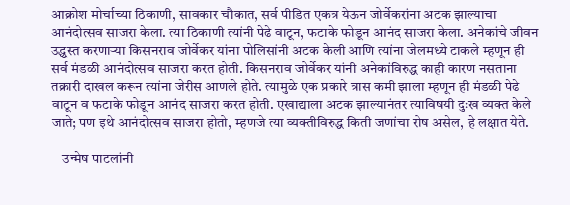आक्रोश मोर्चाच्या ठिकाणी, सावकार चौकात, सर्व पीडित एकत्र येऊन जोर्वेकरांना अटक झाल्याचा आनंदोत्सव साजरा केला. त्या ठिकाणी त्यांनी पेढे वाटून, फटाके फोडून आनंद साजरा केला. अनेकांचे जीवन उद्ध्वस्त करणाऱ्या किसनराव जोर्वेकर यांना पोलिसांनी अटक केली आणि त्यांना जेलमध्ये टाकले म्हणून ही सर्व मंडळी आनंदोत्सव साजरा करत होती. किसनराव जोर्वेकर यांनी अनेकांविरुद्ध काही कारण नसताना तक्रारी दाखल करून त्यांना जेरीस आणले होते. त्यामुळे एक प्रकारे त्रास कमी झाला म्हणून ही मंडळी पेढे वाटून व फटाके फोडून आनंद साजरा करत होती. एखाद्याला अटक झाल्यानंतर त्याविषयी दुःख व्यक्त केले जाते; पण इथे आनंदोत्सव साजरा होतो, म्हणजे त्या व्यक्तीविरुद्ध किती जणांचा रोष असेल, हे लक्षात येते.

    उन्मेष पाटलांनी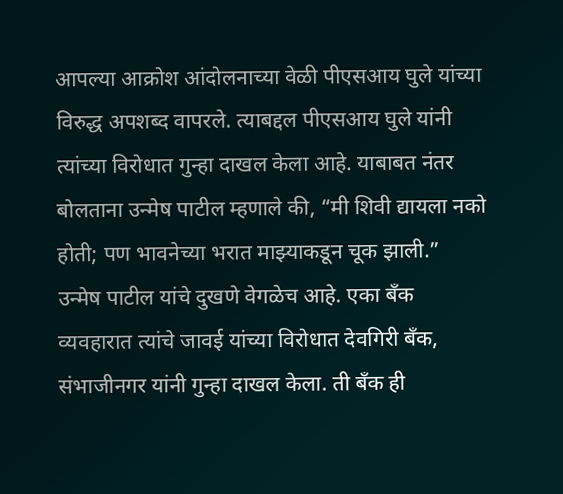आपल्या आक्रोश आंदोलनाच्या वेळी पीएसआय घुले यांच्या विरुद्ध अपशब्द वापरले. त्याबद्दल पीएसआय घुले यांनी त्यांच्या विरोधात गुन्हा दाखल केला आहे. याबाबत नंतर बोलताना उन्मेष पाटील म्हणाले की, “मी शिवी द्यायला नको होती; पण भावनेच्या भरात माझ्याकडून चूक झाली.” उन्मेष पाटील यांचे दुखणे वेगळेच आहे. एका बँक व्यवहारात त्यांचे जावई यांच्या विरोधात देवगिरी बँक, संभाजीनगर यांनी गुन्हा दाखल केला. ती बँक ही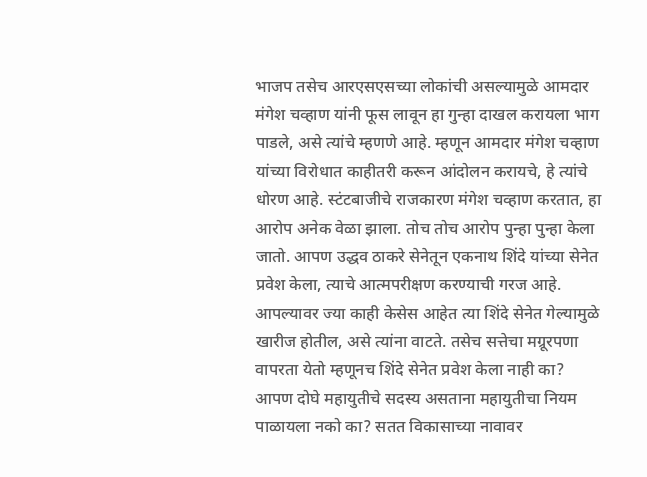भाजप तसेच आरएसएसच्या लोकांची असल्यामुळे आमदार मंगेश चव्हाण यांनी फूस लावून हा गुन्हा दाखल करायला भाग पाडले, असे त्यांचे म्हणणे आहे. म्हणून आमदार मंगेश चव्हाण यांच्या विरोधात काहीतरी करून आंदोलन करायचे, हे त्यांचे धोरण आहे. स्टंटबाजीचे राजकारण मंगेश चव्हाण करतात, हा आरोप अनेक वेळा झाला. तोच तोच आरोप पुन्हा पुन्हा केला जातो. आपण उद्धव ठाकरे सेनेतून एकनाथ शिंदे यांच्या सेनेत प्रवेश केला, त्याचे आत्मपरीक्षण करण्याची गरज आहे. आपल्यावर ज्या काही केसेस आहेत त्या शिंदे सेनेत गेल्यामुळे खारीज होतील, असे त्यांना वाटते. तसेच सत्तेचा मग्रूरपणा वापरता येतो म्हणूनच शिंदे सेनेत प्रवेश केला नाही का? आपण दोघे महायुतीचे सदस्य असताना महायुतीचा नियम पाळायला नको का? सतत विकासाच्या नावावर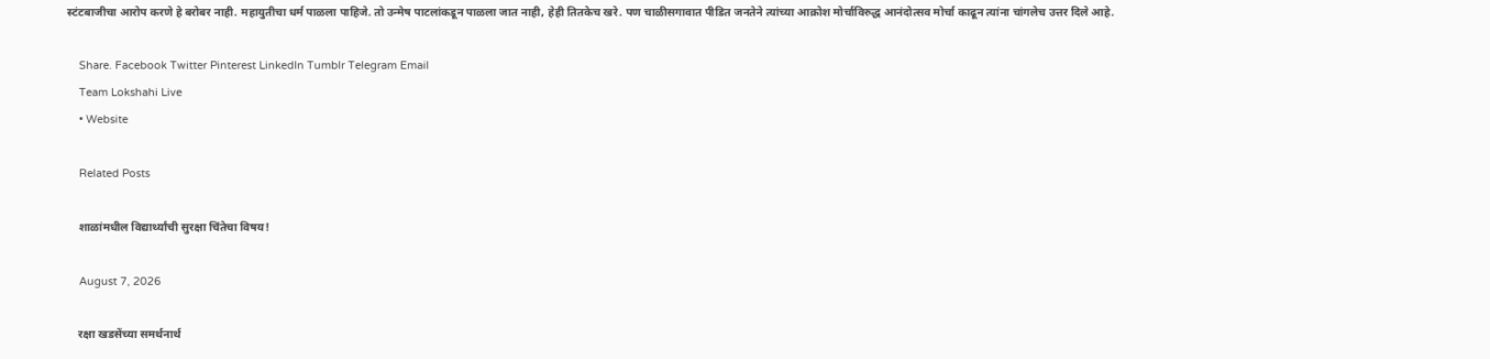स्टंटबाजीचा आरोप करणे हे बरोबर नाही. महायुतीचा धर्म पाळला पाहिजे. तो उन्मेष पाटलांकडून पाळला जात नाही, हेही तितकेच खरे. पण चाळीसगावात पीडित जनतेने त्यांच्या आक्रोश मोर्चाविरुद्ध आनंदोत्सव मोर्चा काढून त्यांना चांगलेच उत्तर दिले आहे.

    Share. Facebook Twitter Pinterest LinkedIn Tumblr Telegram Email
    Team Lokshahi Live
    • Website

    Related Posts

    शाळांमधील विद्यार्थ्यांची सुरक्षा चिंतेचा विषय!

    August 7, 2026

    रक्षा खडसेंच्या समर्थनार्थ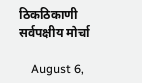ठिकठिकाणी सर्वपक्षीय मोर्चा

    August 6,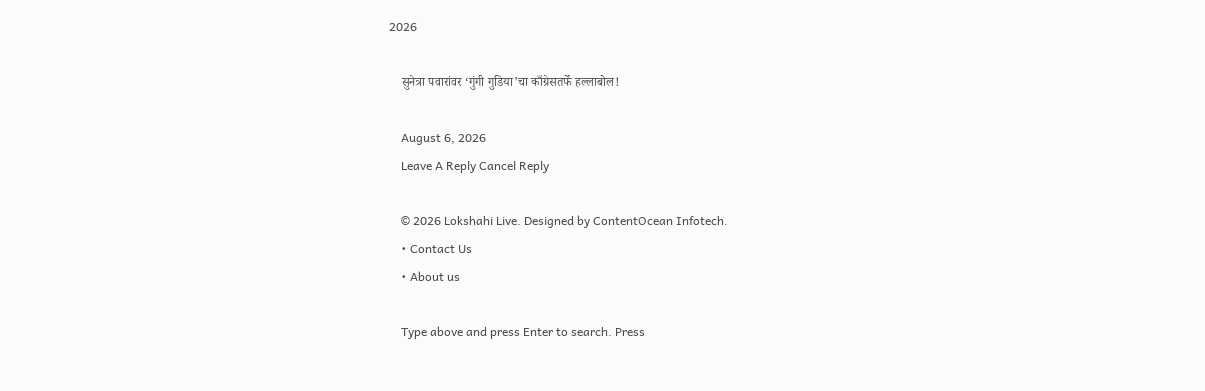2026

    सुनेत्रा पवारांवर ‘गुंगी गुडिया’चा काँग्रेसतर्फे हल्लाबोल!

    August 6, 2026
    Leave A Reply Cancel Reply

    © 2026 Lokshahi Live. Designed by ContentOcean Infotech.
    • Contact Us
    • About us

    Type above and press Enter to search. Press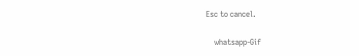Esc to cancel.

    whatsapp-Gif